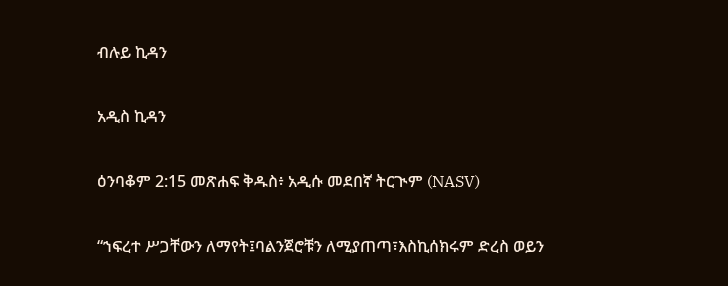ብሉይ ኪዳን

አዲስ ኪዳን

ዕንባቆም 2:15 መጽሐፍ ቅዱስ፥ አዲሱ መደበኛ ትርጒም (NASV)

“ኀፍረተ ሥጋቸውን ለማየት፤ባልንጀሮቹን ለሚያጠጣ፣እስኪሰክሩም ድረስ ወይን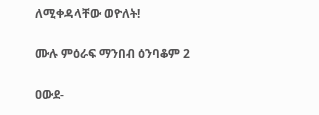ለሚቀዳላቸው ወዮለት!

ሙሉ ምዕራፍ ማንበብ ዕንባቆም 2

ዐውደ-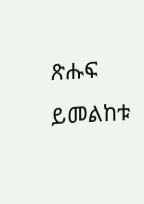ጽሑፍ ይመልከቱ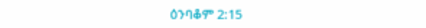ዕንባቆም 2:15